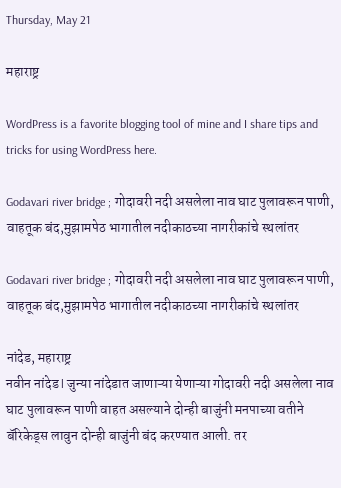Thursday, May 21

महाराष्ट्र

WordPress is a favorite blogging tool of mine and I share tips and tricks for using WordPress here.

Godavari river bridge ; गोदावरी नदी असलेला नाव घाट पुलावरून पाणी, वाहतूक बंद,मुझामपेठ भागातील नदीकाठच्या नागरीकांचे स्थलांतर

Godavari river bridge ; गोदावरी नदी असलेला नाव घाट पुलावरून पाणी, वाहतूक बंद,मुझामपेठ भागातील नदीकाठच्या नागरीकांचे स्थलांतर

नांदेड, महाराष्ट्र
नवीन नांदेड l जुन्या नांदेडात जाणाऱ्या येणाऱ्या गोदावरी नदी असलेला नाव घाट पुलावरून पाणी वाहत असल्याने दोन्ही बाजुंनी मनपाच्या वतीने बॅरिकेड्स लावुन दोन्ही बाजुंनी बंद करण्यात आली. तर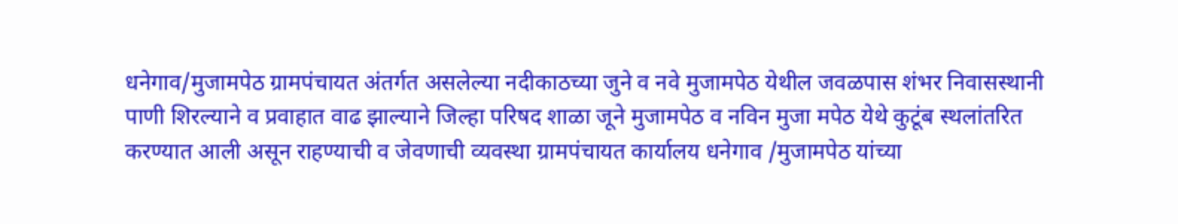धनेगाव/मुजामपेठ ग्रामपंचायत अंतर्गत असलेल्या नदीकाठच्या जुने व नवे मुजामपेठ येथील जवळपास शंभर निवासस्थानी पाणी शिरल्याने व प्रवाहात वाढ झाल्याने जिल्हा परिषद शाळा जूने मुजामपेठ व नविन मुजा मपेठ येथे कुटूंब स्थलांतरित करण्यात आली असून राहण्याची व जेवणाची व्यवस्था ग्रामपंचायत कार्यालय धनेगाव /मुजामपेठ यांच्या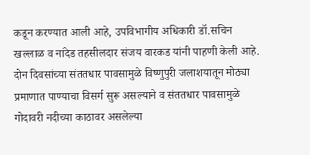कडून करण्यात आली आहे, उपविभागीय अधिकारी डॉ.सचिन खल्लाळ व नांदेड तहसीलदार संजय वारकड यांनी पाहणी केली आहे. दोन दिवसांच्या संततधार पावसामुळे विष्णुपुरी जलाशयातून मोठ्या प्रमाणात पाण्याचा विसर्ग सुरू असल्याने व संततधार पावसामुळे गोदावरी नदीच्या काठावर असलेल्या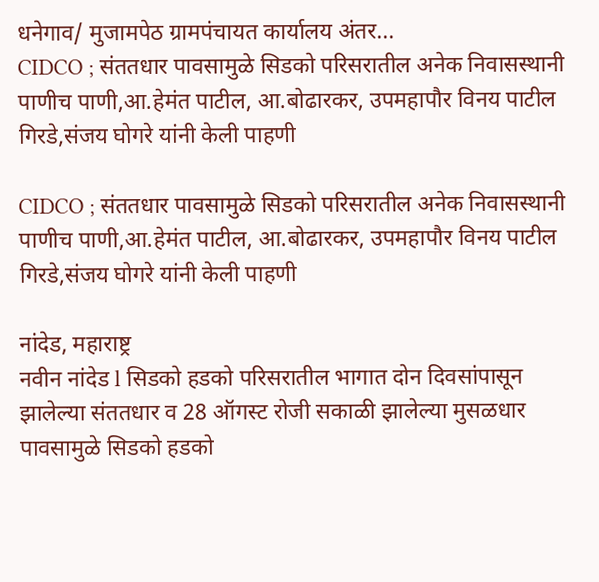धनेगाव/ मुजामपेठ ग्रामपंचायत कार्यालय अंतर...
CIDCO ; संततधार पावसामुळे सिडको परिसरातील अनेक निवासस्थानी पाणीच पाणी,आ.हेमंत पाटील, आ.बोढारकर, उपमहापौर विनय पाटील गिरडे,संजय घोगरे यांनी केली पाहणी

CIDCO ; संततधार पावसामुळे सिडको परिसरातील अनेक निवासस्थानी पाणीच पाणी,आ.हेमंत पाटील, आ.बोढारकर, उपमहापौर विनय पाटील गिरडे,संजय घोगरे यांनी केली पाहणी

नांदेड, महाराष्ट्र
नवीन नांदेड l सिडको हडको परिसरातील भागात दोन दिवसांपासून झालेल्या संततधार व 28 ऑगस्ट रोजी सकाळी झालेल्या मुसळधार पावसामुळे सिडको हडको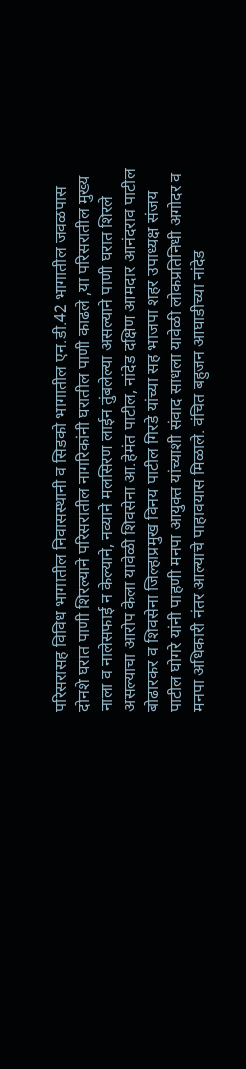परिसरासह विविध भागातील निवासस्थानी व सिडको भागातील एन.डी.42 भागातील जवळपास दोनशे घरात पाणी शिरल्याने परिसरातील नागरिकांनी घरातील पाणी काढले ,या परिसरातील मुख्य नाला व नालेसफाई न केल्याने, नव्याने मलसिरण लाईन तुंबलेल्या असल्याने पाणी घरात शिरले असल्याचा आरोप केला यावेळी शिवसेना आ.हेमंत पाटील, नांदेड दक्षिण आमदार आनंदराव पाटील बोढारकर व शिवसेना जिल्हाप्रमुख विनय पाटील गिरडे यांच्या सह भाजपा शहर उपाध्यक्ष संजय पाटील घोगरे यांनी पाहणी मनपा आयुक्त यांच्याशी संवाद साधला यावेळी लोकप्रतिनिधी अगोदर व मनपा अधिकारी नंतर आल्याचे पाहावयास मिळाले. वंचित बहुजन आघाडीच्या नांदेड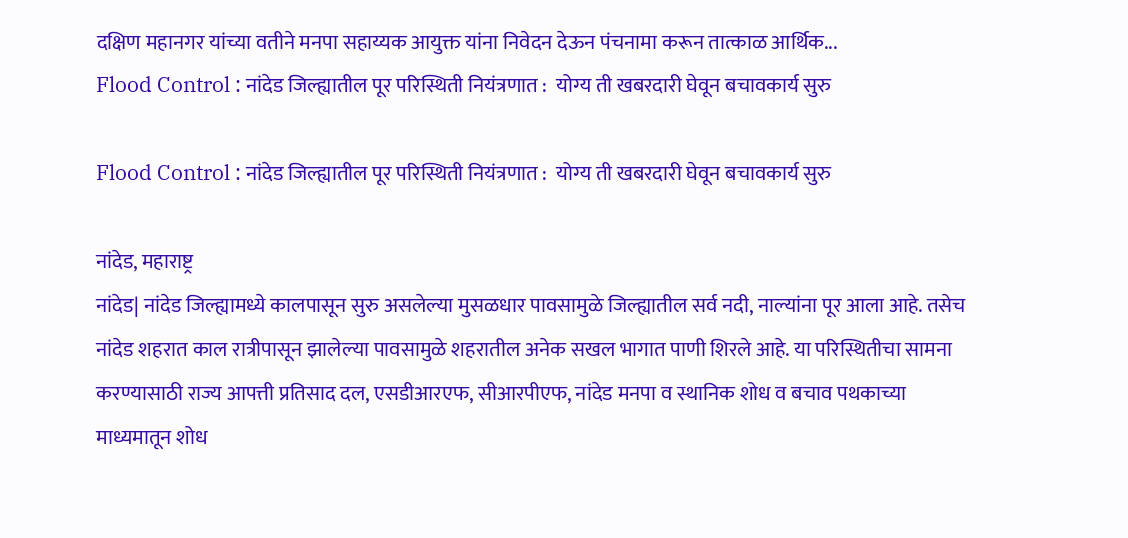दक्षिण महानगर यांच्या वतीने मनपा सहाय्यक आयुक्त यांना निवेदन देऊन पंचनामा करून तात्काळ आर्थिक...
Flood Control : नांदेड जिल्ह्यातील पूर परिस्थिती नियंत्रणात :  योग्य ती खबरदारी घेवून बचावकार्य सुरु

Flood Control : नांदेड जिल्ह्यातील पूर परिस्थिती नियंत्रणात :  योग्य ती खबरदारी घेवून बचावकार्य सुरु

नांदेड, महाराष्ट्र
नांदेड| नांदेड जिल्ह्यामध्ये कालपासून सुरु असलेल्या मुसळधार पावसामुळे जिल्ह्यातील सर्व नदी, नाल्यांना पूर आला आहे. तसेच नांदेड शहरात काल रात्रीपासून झालेल्या पावसामुळे शहरातील अनेक सखल भागात पाणी शिरले आहे. या परिस्थितीचा सामना करण्यासाठी राज्य आपत्ती प्रतिसाद दल, एसडीआरएफ, सीआरपीएफ, नांदेड मनपा व स्थानिक शोध व बचाव पथकाच्या माध्यमातून शोध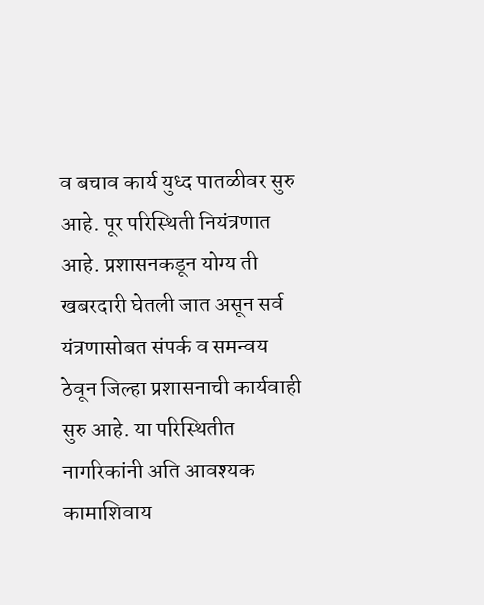व बचाव कार्य युध्द पातळीवर सुरु आहे. पूर परिस्थिती नियंत्रणात आहे. प्रशासनकडून योग्य ती खबरदारी घेतली जात असून सर्व यंत्रणासोबत संपर्क व समन्वय ठेवून जिल्हा प्रशासनाची कार्यवाही सुरु आहे. या परिस्थितीत नागरिकांनी अति आवश्यक कामाशिवाय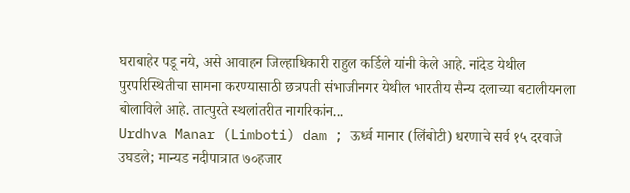घराबाहेर पडू नये, असे आवाहन जिल्हाधिकारी राहुल कर्डिले यांनी केले आहे. नांदेड येथील पुरपरिस्थितीचा सामना करण्यासाठी छत्रपती संभाजीनगर येथील भारतीय सैन्य दलाच्या बटालीयनला बोलाविले आहे. तात्पुरते स्थलांतरीत नागरिकांन...
Urdhva Manar (Limboti) dam ; ऊर्ध्व मानार (लिंबोटी) धरणाचे सर्व १५ दरवाजे उघडले; मान्यड नदीपात्रात ७०हजार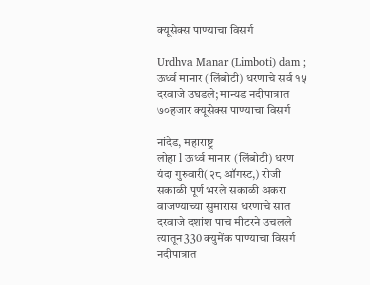क्यूसेक्स पाण्याचा विसर्ग

Urdhva Manar (Limboti) dam ; ऊर्ध्व मानार (लिंबोटी) धरणाचे सर्व १५ दरवाजे उघडले; मान्यड नदीपात्रात ७०हजार क्यूसेक्स पाण्याचा विसर्ग

नांदेड, महाराष्ट्र
लोहा l ऊर्ध्व मानार (लिंबोटी) धरण यंदा गुरुवारी(२८ ऑगस्ट,) रोजी सकाळी पूर्ण भरले सकाळी अकरा वाजण्याच्या सुमारास धरणाचे सात दरवाजे दशांश पाच मीटरने उचलले त्यातून330 क्युमेंक पाण्याचा विसर्ग नदीपात्रात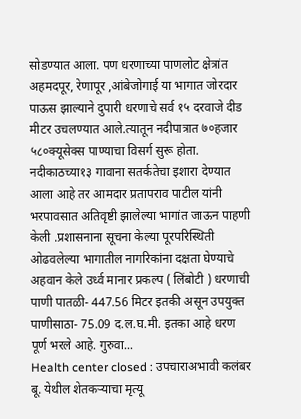सोडण्यात आला. पण धरणाच्या पाणलोट क्षेत्रांत अहमदपूर, रेणापूर ,आंबेजोगाई या भागात जोरदार पाऊस झाल्याने दुपारी धरणाचे सर्व १५ दरवाजे दीड मीटर उचलण्यात आले.त्यातून नदीपात्रात ७०हजार ५८०क्यूसेक्स पाण्याचा विसर्ग सुरू होता. नदीकाठच्या१३ गावाना सतर्कतेचा इशारा देण्यात आला आहे तर आमदार प्रतापराव पाटील यांनी भरपावसात अतिवृष्टी झालेल्या भागांत जाऊन पाहणी केली .प्रशासनाना सूचना केल्या पूरपरिस्थिती ओढवलेल्या भागातील नागरिकांना दक्षता घेण्याचे अहवान केले उर्ध्व मानार प्रकल्प ( लिंबोटी ) धरणाची पाणी पातळी- 447.56 मिटर इतकी असून उपयुक्त पाणीसाठा- 75.09 द.ल.घ.मी. इतका आहे धरण पूर्ण भरले आहे. गुरुवा...
Health center closed : उपचाराअभावी कलंबर बू. येथील शेतकऱ्याचा मृत्यू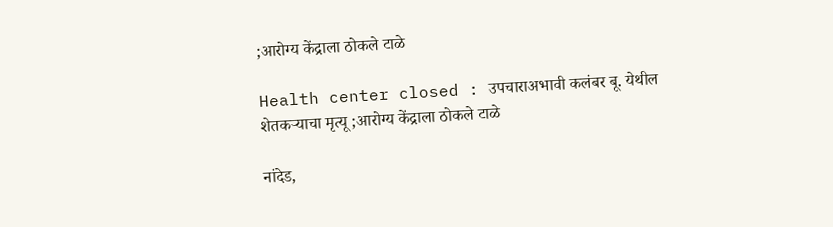;आरोग्य केंद्राला ठोकले टाळे

Health center closed : उपचाराअभावी कलंबर बू. येथील शेतकऱ्याचा मृत्यू ;आरोग्य केंद्राला ठोकले टाळे

नांदेड,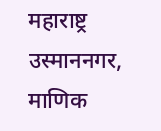महाराष्ट्र
उस्माननगर, माणिक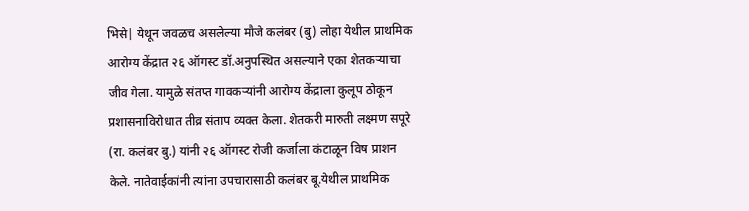भिसे| येथून जवळच असलेल्या मौजे कलंबर (बु) लोहा येथील प्राथमिक आरोग्य केंद्रात २६ ऑगस्ट डॉ.अनुपस्थित असल्याने एका शेतकऱ्याचा जीव गेला. यामुळे संतप्त गावकऱ्यांनी आरोग्य केंद्राला कुलूप ठोकून प्रशासनाविरोधात तीव्र संताप व्यक्त केला. शेतकरी मारुती लक्ष्मण सपूरे (रा. कलंबर बु.) यांनी २६ ऑगस्ट रोजी कर्जाला कंटाळून विष प्राशन केले. नातेवाईकांनी त्यांना उपचारासाठी कलंबर बू.येथील प्राथमिक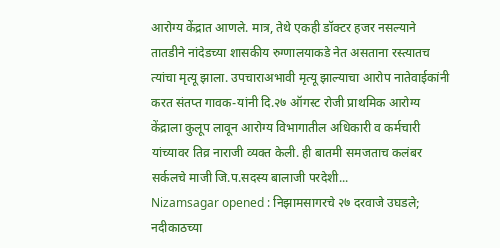आरोग्य केंद्रात आणले. मात्र, तेथे एकही डॉक्टर हजर नसल्याने तातडीने नांदेडच्या शासकीय रुग्णालयाकडे नेत असताना रस्त्यातच त्यांचा मृत्यू झाला. उपचाराअभावी मृत्यू झाल्याचा आरोप नातेवाईकांनी करत संतप्त गावक-यांनी दि.२७ ऑगस्ट रोजी प्राथमिक आरोग्य केंद्राला कुलूप लावून आरोग्य विभागातील अधिकारी व कर्मचारी यांच्यावर तिव्र नाराजी व्यक्त केली. ही बातमी समजताच कलंबर सर्कलचे माजी जि.प.सदस्य बालाजी परदेशी...
Nizamsagar opened : निझामसागरचे २७ दरवाजे उघडले; नदीकाठच्या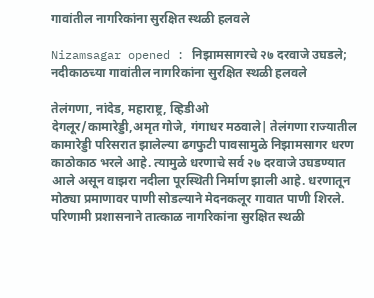गावांतील नागरिकांना सुरक्षित स्थळी हलवले

Nizamsagar opened : निझामसागरचे २७ दरवाजे उघडले; नदीकाठच्या गावांतील नागरिकांना सुरक्षित स्थळी हलवले

तेलंगणा, नांदेड, महाराष्ट्र, व्हिडीओ
देगलूर/कामारेड्डी,अमृत गोजे, गंगाधर मठवाले| तेलंगणा राज्यातील कामारेड्डी परिसरात झालेल्या ढगफुटी पावसामुळे निझामसागर धरण काठोकाठ भरले आहे. त्यामुळे धरणाचे सर्व २७ दरवाजे उघडण्यात आले असून वाझरा नदीला पूरस्थिती निर्माण झाली आहे. धरणातून मोठ्या प्रमाणावर पाणी सोडल्याने मेदनकलूर गावात पाणी शिरले. परिणामी प्रशासनाने तात्काळ नागरिकांना सुरक्षित स्थळी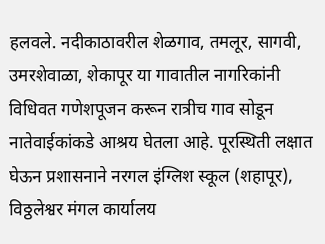हलवले. नदीकाठावरील शेळगाव, तमलूर, सागवी, उमरशेवाळा, शेकापूर या गावातील नागरिकांनी विधिवत गणेशपूजन करून रात्रीच गाव सोडून नातेवाईकांकडे आश्रय घेतला आहे. पूरस्थिती लक्षात घेऊन प्रशासनाने नरगल इंग्लिश स्कूल (शहापूर), विठ्ठलेश्वर मंगल कार्यालय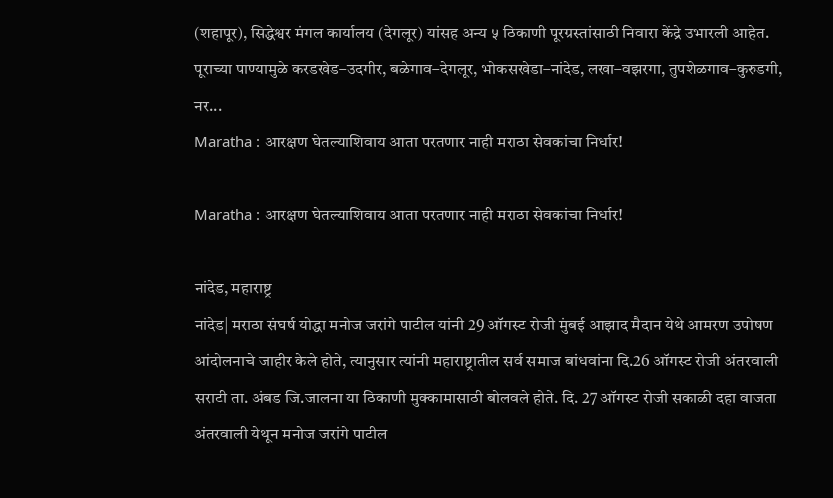(शहापूर), सिद्धेश्वर मंगल कार्यालय (देगलूर) यांसह अन्य ५ ठिकाणी पूरग्रस्तांसाठी निवारा केंद्रे उभारली आहेत. पूराच्या पाण्यामुळे करडखेड–उदगीर, बळेगाव–देगलूर, भोकसखेडा–नांदेड, लखा–वझरगा, तुपशेळगाव–कुरुडगी, नर...
Maratha : आरक्षण घेतल्याशिवाय आता परतणार नाही मराठा सेवकांचा निर्धार!

Maratha : आरक्षण घेतल्याशिवाय आता परतणार नाही मराठा सेवकांचा निर्धार!

नांदेड, महाराष्ट्र
नांदेड| मराठा संघर्ष योद्धा मनोज जरांगे पाटील यांनी 29 ऑगस्ट रोजी मुंबई आझाद मैदान येथे आमरण उपोषण आंदोलनाचे जाहीर केले होते, त्यानुसार त्यांनी महाराष्ट्रातील सर्व समाज बांधवांना दि.26 ऑगस्ट रोजी अंतरवाली सराटी ता. अंबड जि.जालना या ठिकाणी मुक्कामासाठी बोलवले होते. दि. 27 ऑगस्ट रोजी सकाळी दहा वाजता अंतरवाली येथून मनोज जरांगे पाटील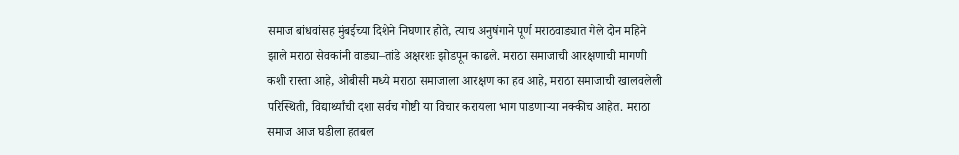समाज बांधवांसह मुंबईच्या दिशेने निघणार होते, त्याच अनुषंगाने पूर्ण मराठवाड्यात गेले दोन महिने झाले मराठा सेवकांनी वाड्या–तांडे अक्षरशः झोडपून काढले. मराठा समाजाची आरक्षणाची मागणी कशी रास्ता आहे, ओबीसी मध्ये मराठा समाजाला आरक्षण का हव आहे, मराठा समाजाची खालवलेली परिस्थिती, विद्यार्थ्यांची दशा सर्वच गोष्टी या विचार करायला भाग पाडणाऱ्या नक्कीच आहेत. मराठा समाज आज घडीला हतबल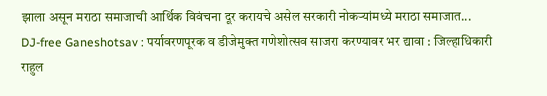झाला असून मराठा समाजाची आर्थिक विवंचना दूर करायचे असेल सरकारी नोकऱ्यांमध्ये मराठा समाजात...
DJ-free Ganeshotsav : पर्यावरणपूरक व डीजेमुक्त गणेशोत्सव साजरा करण्यावर भर द्यावा : जिल्हाधिकारी राहुल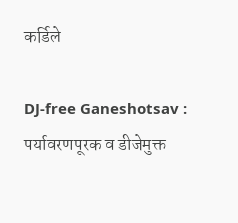कर्डिले

DJ-free Ganeshotsav : पर्यावरणपूरक व डीजेमुक्त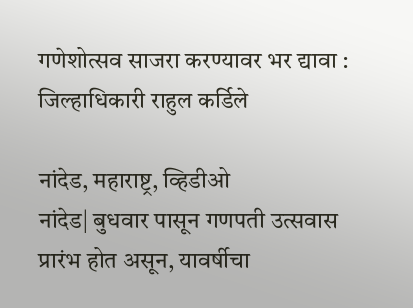गणेशोत्सव साजरा करण्यावर भर द्यावा : जिल्हाधिकारी राहुल कर्डिले

नांदेड, महाराष्ट्र, व्हिडीओ
नांदेड| बुधवार पासून गणपती उत्सवास प्रारंभ होत असून, यावर्षीचा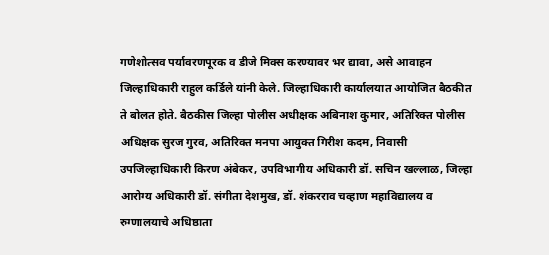गणेशोत्सव पर्यावरणपूरक व डीजे मिक्स करण्यावर भर द्यावा, असे आवाहन जिल्हाधिकारी राहुल कर्डिले यांनी केले. जिल्हाधिकारी कार्यालयात आयोजित बैठकीत ते बोलत होते. बैठकीस जिल्हा पोलीस अधीक्षक अबिनाश कुमार, अतिरिक्त पोलीस अधिक्षक सुरज गुरव, अतिरिक्त मनपा आयुक्त गिरीश कदम, निवासी उपजिल्हाधिकारी किरण अंबेकर, उपविभागीय अधिकारी डॉ. सचिन खल्लाळ, जिल्हा आरोग्य अधिकारी डॉ. संगीता देशमुख, डॉ. शंकरराव चव्हाण महाविद्यालय व रुग्णालयाचे अधिष्ठाता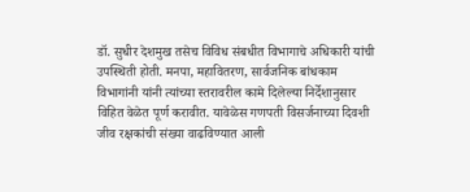डॉ. सुधीर देशमुख तसेच विविध संबधीत विभागाचे अधिकारी यांची उपस्थिती होती. मनपा, महावितरण, सार्वजनिक बांधकाम विभागांनी यांनी त्यांच्या स्तरावरील कामे दिलेल्या निर्देशानुसार विहित वेळेत पूर्ण करावीत. यावेळेस गणपती विसर्जनाच्या दिवशी जीव रक्षकांची संख्या वाढविण्यात आली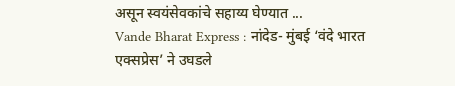असून स्वयंसेवकांचे सहाय्य घेण्यात ...
Vande Bharat Express : नांदेड- मुंबई ‘वंदे भारत एक्सप्रेस’ ने उघडले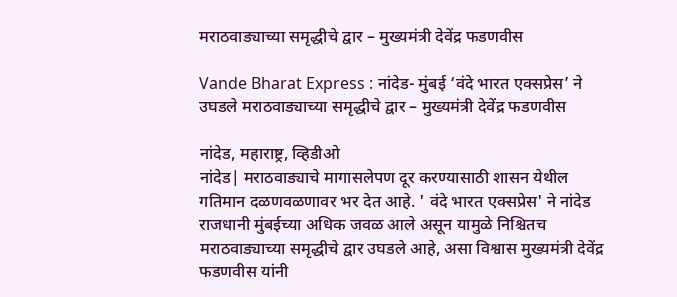मराठवाड्याच्या समृद्धीचे द्वार – मुख्यमंत्री देवेंद्र फडणवीस

Vande Bharat Express : नांदेड- मुंबई ‘वंदे भारत एक्सप्रेस’ ने उघडले मराठवाड्याच्या समृद्धीचे द्वार – मुख्यमंत्री देवेंद्र फडणवीस

नांदेड, महाराष्ट्र, व्हिडीओ
नांदेड| मराठवाड्याचे मागासलेपण दूर करण्यासाठी शासन येथील गतिमान दळणवळणावर भर देत आहे. ' वंदे भारत एक्सप्रेस' ने नांदेड राजधानी मुंबईच्या अधिक जवळ आले असून यामुळे निश्चितच मराठवाड्याच्या समृद्धीचे द्वार उघडले आहे, असा विश्वास मुख्यमंत्री देवेंद्र फडणवीस यांनी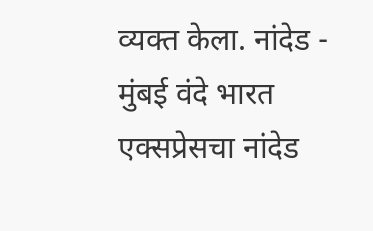व्यक्त केला. नांदेड - मुंबई वंदे भारत एक्सप्रेसचा नांदेड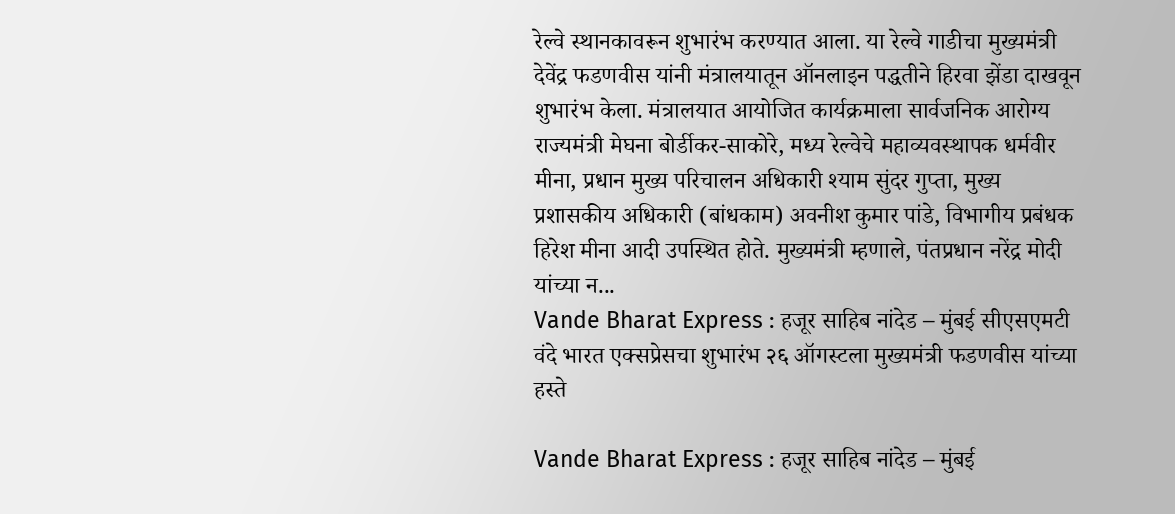रेल्वे स्थानकावरून शुभारंभ करण्यात आला. या रेल्वे गाडीचा मुख्यमंत्री देवेंद्र फडणवीस यांनी मंत्रालयातून ऑनलाइन पद्धतीने हिरवा झेंडा दाखवून शुभारंभ केला. मंत्रालयात आयोजित कार्यक्रमाला सार्वजनिक आरोग्य राज्यमंत्री मेघना बोर्डीकर-साकोरे, मध्य रेल्वेचे महाव्यवस्थापक धर्मवीर मीना, प्रधान मुख्य परिचालन अधिकारी श्याम सुंदर गुप्ता, मुख्य प्रशासकीय अधिकारी (बांधकाम) अवनीश कुमार पांडे, विभागीय प्रबंधक हिरेश मीना आदी उपस्थित होते. मुख्यमंत्री म्हणाले, पंतप्रधान नरेंद्र मोदी यांच्या न...
Vande Bharat Express : हजूर साहिब नांदेड – मुंबई सीएसएमटी वंदे भारत एक्सप्रेसचा शुभारंभ २६ ऑगस्टला मुख्यमंत्री फडणवीस यांच्या हस्ते

Vande Bharat Express : हजूर साहिब नांदेड – मुंबई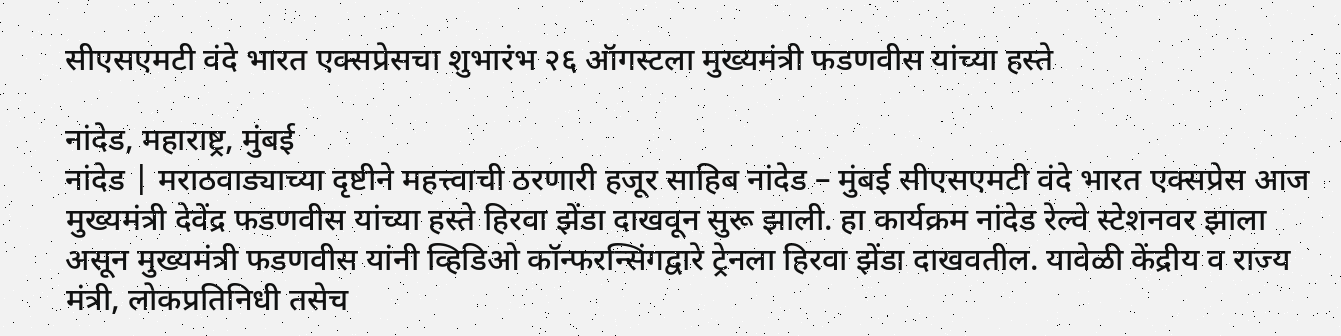सीएसएमटी वंदे भारत एक्सप्रेसचा शुभारंभ २६ ऑगस्टला मुख्यमंत्री फडणवीस यांच्या हस्ते

नांदेड, महाराष्ट्र, मुंबई
नांदेड | मराठवाड्याच्या दृष्टीने महत्त्वाची ठरणारी हजूर साहिब नांदेड – मुंबई सीएसएमटी वंदे भारत एक्सप्रेस आज मुख्यमंत्री देवेंद्र फडणवीस यांच्या हस्ते हिरवा झेंडा दाखवून सुरू झाली. हा कार्यक्रम नांदेड रेल्वे स्टेशनवर झाला असून मुख्यमंत्री फडणवीस यांनी व्हिडिओ कॉन्फरन्सिंगद्वारे ट्रेनला हिरवा झेंडा दाखवतील. यावेळी केंद्रीय व राज्य मंत्री, लोकप्रतिनिधी तसेच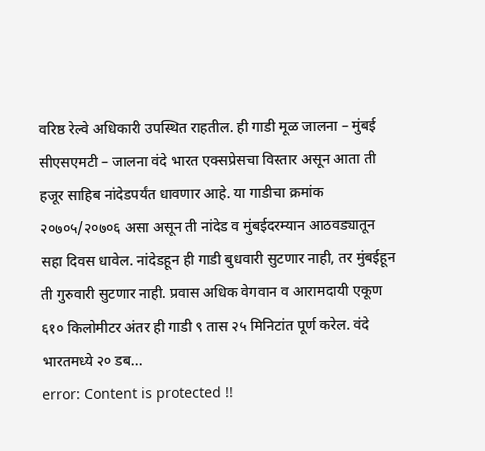वरिष्ठ रेल्वे अधिकारी उपस्थित राहतील. ही गाडी मूळ जालना – मुंबई सीएसएमटी – जालना वंदे भारत एक्सप्रेसचा विस्तार असून आता ती हजूर साहिब नांदेडपर्यंत धावणार आहे. या गाडीचा क्रमांक २०७०५/२०७०६ असा असून ती नांदेड व मुंबईदरम्यान आठवड्यातून सहा दिवस धावेल. नांदेडहून ही गाडी बुधवारी सुटणार नाही, तर मुंबईहून ती गुरुवारी सुटणार नाही. प्रवास अधिक वेगवान व आरामदायी एकूण ६१० किलोमीटर अंतर ही गाडी ९ तास २५ मिनिटांत पूर्ण करेल. वंदे भारतमध्ये २० डब...
error: Content is protected !!